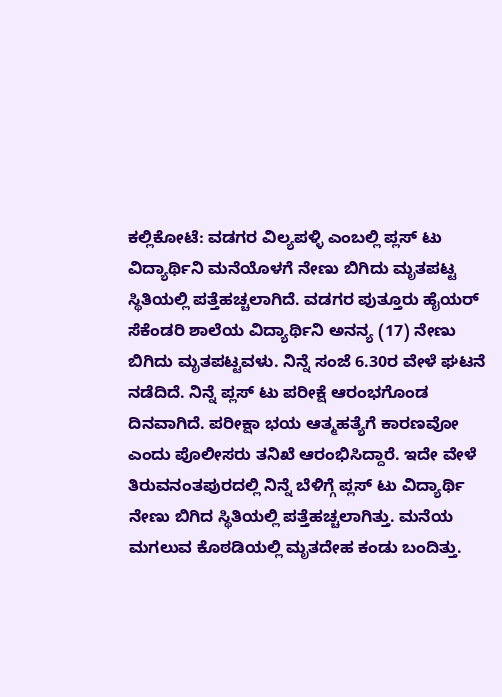ಕಲ್ಲಿಕೋಟೆ: ವಡಗರ ವಿಲ್ಯಪಳ್ಳಿ ಎಂಬಲ್ಲಿ ಪ್ಲಸ್ ಟು ವಿದ್ಯಾರ್ಥಿನಿ ಮನೆಯೊಳಗೆ ನೇಣು ಬಿಗಿದು ಮೃತಪಟ್ಟ ಸ್ಥಿತಿಯಲ್ಲಿ ಪತ್ತೆಹಚ್ಚಲಾಗಿದೆ. ವಡಗರ ಪುತ್ತೂರು ಹೈಯರ್ ಸೆಕೆಂಡರಿ ಶಾಲೆಯ ವಿದ್ಯಾರ್ಥಿನಿ ಅನನ್ಯ (17) ನೇಣು ಬಿಗಿದು ಮೃತಪಟ್ಟವಳು. ನಿನ್ನೆ ಸಂಜೆ 6.30ರ ವೇಳೆ ಘಟನೆ ನಡೆದಿದೆ. ನಿನ್ನೆ ಪ್ಲಸ್ ಟು ಪರೀಕ್ಷೆ ಆರಂಭಗೊಂಡ ದಿನವಾಗಿದೆ. ಪರೀಕ್ಷಾ ಭಯ ಆತ್ಮಹತ್ಯೆಗೆ ಕಾರಣವೋ ಎಂದು ಪೊಲೀಸರು ತನಿಖೆ ಆರಂಭಿಸಿದ್ದಾರೆ. ಇದೇ ವೇಳೆ ತಿರುವನಂತಪುರದಲ್ಲಿ ನಿನ್ನೆ ಬೆಳಿಗ್ಗೆ ಪ್ಲಸ್ ಟು ವಿದ್ಯಾರ್ಥಿ ನೇಣು ಬಿಗಿದ ಸ್ಥಿತಿಯಲ್ಲಿ ಪತ್ತೆಹಚ್ಚಲಾಗಿತ್ತು. ಮನೆಯ ಮಗಲುವ ಕೊಠಡಿಯಲ್ಲಿ ಮೃತದೇಹ ಕಂಡು ಬಂದಿತ್ತು.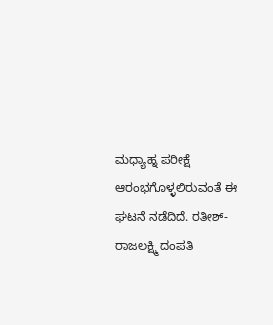ಮಧ್ಯಾಹ್ನ ಪರೀಕ್ಷೆ ಆರಂಭಗೊಳ್ಳಲಿರುವಂತೆ ಈ ಘಟನೆ ನಡೆದಿದೆ. ರತೀಶ್- ರಾಜಲಕ್ಷ್ಮಿ ದಂಪತಿ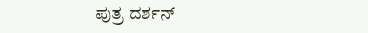ಪುತ್ರ ದರ್ಶನ್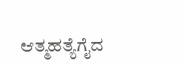ಆತ್ಮಹತ್ಯೆಗೈದ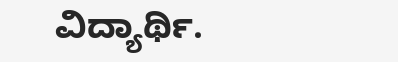ವಿದ್ಯಾರ್ಥಿ.